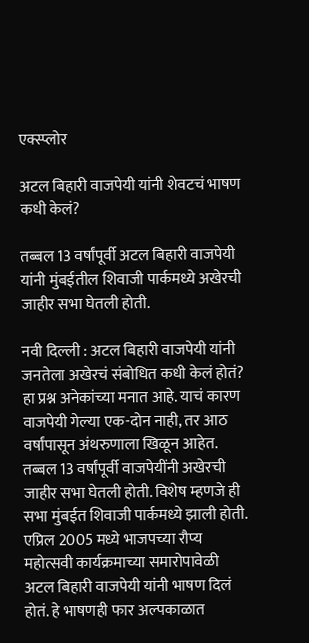एक्स्प्लोर

अटल बिहारी वाजपेयी यांनी शेवटचं भाषण कधी केलं?

तब्बल 13 वर्षांपूर्वी अटल बिहारी वाजपेयी यांनी मुंबईतील शिवाजी पार्कमध्ये अखेरची जाहीर सभा घेतली होती.

नवी दिल्ली : अटल बिहारी वाजपेयी यांनी जनतेला अखेरचं संबोधित कधी केलं होतं? हा प्रश्न अनेकांच्या मनात आहे. याचं कारण वाजपेयी गेल्या एक-दोन नाही, तर आठ वर्षांपासून अंथरुणाला खिळून आहेत. तब्बल 13 वर्षांपूर्वी वाजपेयींनी अखेरची जाहीर सभा घेतली होती. विशेष म्हणजे ही सभा मुंबईत शिवाजी पार्कमध्ये झाली होती.
एप्रिल 2005 मध्ये भाजपच्या रौप्य महोत्सवी कार्यक्रमाच्या समारोपावेळी अटल बिहारी वाजपेयी यांनी भाषण दिलं होतं. हे भाषणही फार अल्पकाळात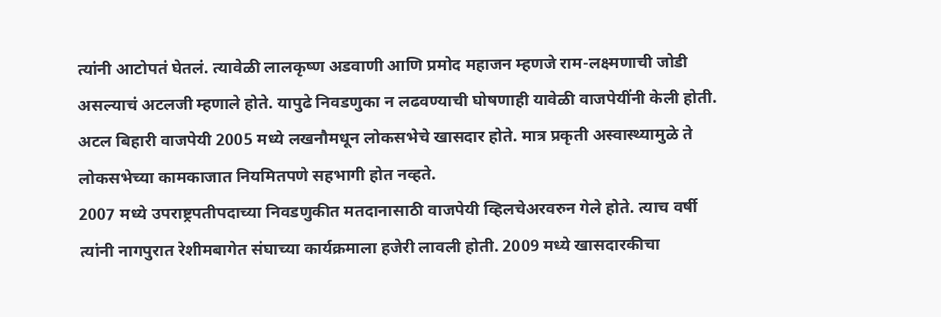त्यांनी आटोपतं घेतलं. त्यावेळी लालकृष्ण अडवाणी आणि प्रमोद महाजन म्हणजे राम-लक्ष्मणाची जोडी असल्याचं अटलजी म्हणाले होते. यापुढे निवडणुका न लढवण्याची घोषणाही यावेळी वाजपेयींनी केली होती.
अटल बिहारी वाजपेयी 2005 मध्ये लखनौमधून लोकसभेचे खासदार होते. मात्र प्रकृती अस्वास्थ्यामुळे ते लोकसभेच्या कामकाजात नियमितपणे सहभागी होत नव्हते.
2007 मध्ये उपराष्ट्रपतीपदाच्या निवडणुकीत मतदानासाठी वाजपेयी व्हिलचेअरवरुन गेले होते. त्याच वर्षी त्यांनी नागपुरात रेशीमबागेत संघाच्या कार्यक्रमाला हजेरी लावली होती. 2009 मध्ये खासदारकीचा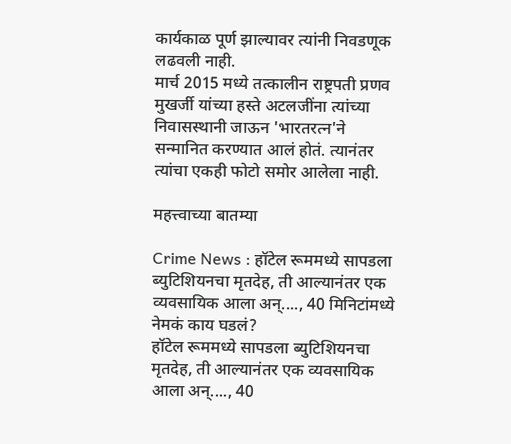कार्यकाळ पूर्ण झाल्यावर त्यांनी निवडणूक लढवली नाही.
मार्च 2015 मध्ये तत्कालीन राष्ट्रपती प्रणव मुखर्जी यांच्या हस्ते अटलजींना त्यांच्या निवासस्थानी जाऊन 'भारतरत्न'ने सन्मानित करण्यात आलं होतं. त्यानंतर त्यांचा एकही फोटो समोर आलेला नाही.

महत्त्वाच्या बातम्या

Crime News : हॉटेल रूममध्ये सापडला ब्युटिशियनचा मृतदेह, ती आल्यानंतर एक व्यवसायिक आला अन्...., 40 मिनिटांमध्ये नेमकं काय घडलं?
हॉटेल रूममध्ये सापडला ब्युटिशियनचा मृतदेह, ती आल्यानंतर एक व्यवसायिक आला अन्...., 40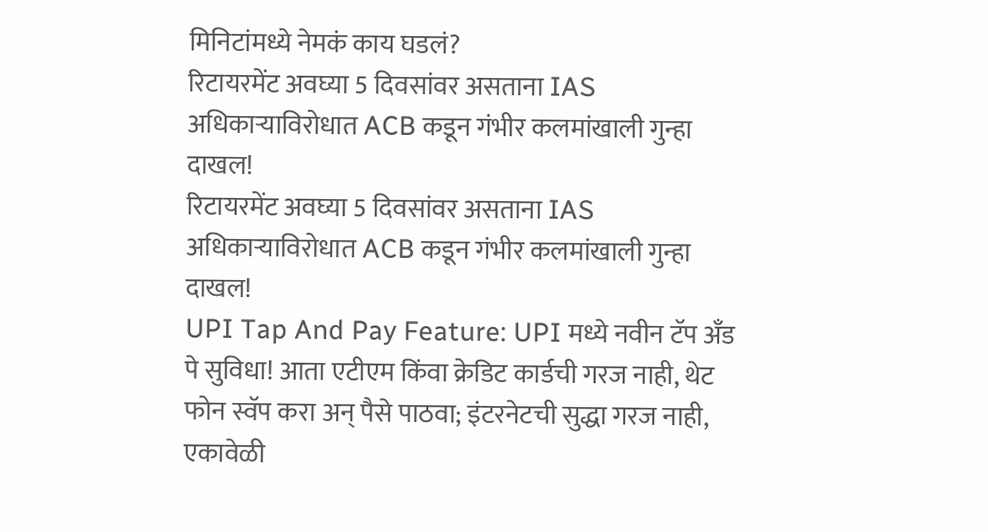मिनिटांमध्ये नेमकं काय घडलं?
रिटायरमेंट अवघ्या 5 दिवसांवर असताना IAS अधिकाऱ्याविरोधात ACB कडून गंभीर कलमांखाली गुन्हा दाखल!
रिटायरमेंट अवघ्या 5 दिवसांवर असताना IAS अधिकाऱ्याविरोधात ACB कडून गंभीर कलमांखाली गुन्हा दाखल!
UPI Tap And Pay Feature: UPI मध्ये नवीन टॅप अँड पे सुविधा! आता एटीएम किंवा क्रेडिट कार्डची गरज नाही, थेट फोन स्वॅप करा अन् पैसे पाठवा; इंटरनेटची सुद्धा गरज नाही, एकावेळी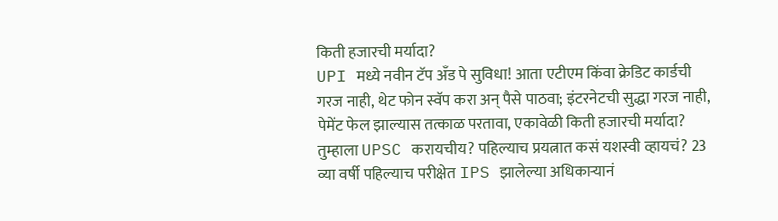किती हजारची मर्यादा?
UPI मध्ये नवीन टॅप अँड पे सुविधा! आता एटीएम किंवा क्रेडिट कार्डची गरज नाही, थेट फोन स्वॅप करा अन् पैसे पाठवा; इंटरनेटची सुद्धा गरज नाही, पेमेंट फेल झाल्यास तत्काळ परतावा, एकावेळी किती हजारची मर्यादा?
तुम्हाला UPSC करायचीय? पहिल्याच प्रयत्नात कसं यशस्वी व्हायचं? 23 व्या वर्षी पहिल्याच परीक्षेत IPS झालेल्या अधिकाऱ्यानं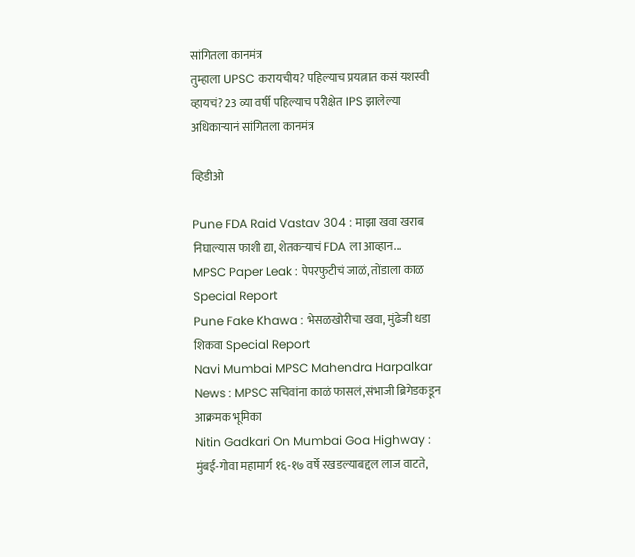सांगितला कानमंत्र
तुम्हाला UPSC करायचीय? पहिल्याच प्रयत्नात कसं यशस्वी व्हायचं? 23 व्या वर्षी पहिल्याच परीक्षेत IPS झालेल्या अधिकाऱ्यानं सांगितला कानमंत्र

व्हिडीओ

Pune FDA Raid Vastav 304 : माझा खवा खराब निघाल्यास फाशी द्या, शेतकऱ्याचं FDA ला आव्हान...
MPSC Paper Leak : पेपरफुटीचं जाळं, तोंडाला काळ Special Report
Pune Fake Khawa : भेसळखोरीचा खवा, मुंढेजी धडा शिकवा Special Report
Navi Mumbai MPSC Mahendra Harpalkar News : MPSC सचिवांना काळं फासलं,संभाजी ब्रिगेडकडून आक्रमक भूमिका
Nitin Gadkari On Mumbai Goa Highway : मुंबई-गोवा महामार्ग १६-१७ वर्षे रखडल्याबद्दल लाज वाटते,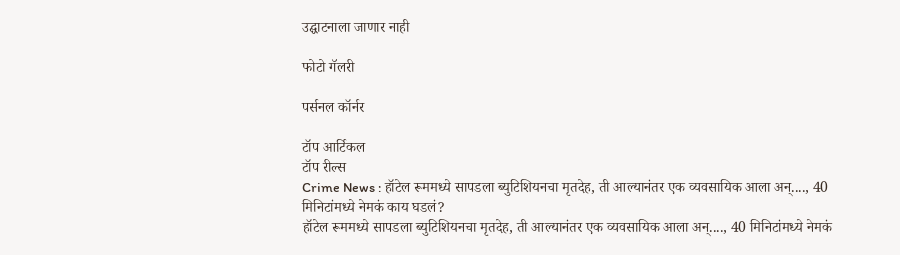उद्घाटनाला जाणार नाही

फोटो गॅलरी

पर्सनल कॉर्नर

टॉप आर्टिकल
टॉप रील्स
Crime News : हॉटेल रूममध्ये सापडला ब्युटिशियनचा मृतदेह, ती आल्यानंतर एक व्यवसायिक आला अन्...., 40 मिनिटांमध्ये नेमकं काय घडलं?
हॉटेल रूममध्ये सापडला ब्युटिशियनचा मृतदेह, ती आल्यानंतर एक व्यवसायिक आला अन्...., 40 मिनिटांमध्ये नेमकं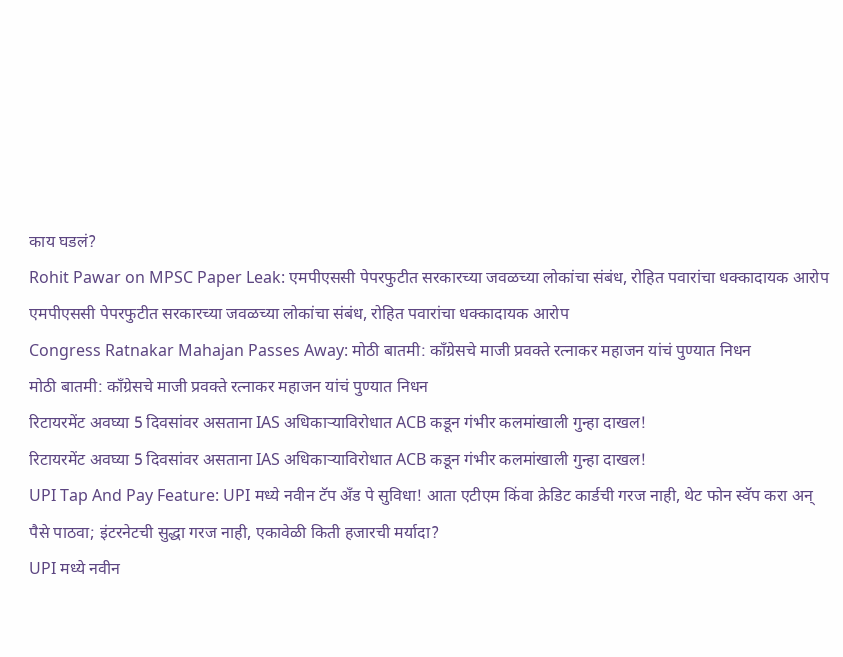काय घडलं?
Rohit Pawar on MPSC Paper Leak: एमपीएससी पेपरफुटीत सरकारच्या जवळच्या लोकांचा संबंध, रोहित पवारांचा धक्कादायक आरोप
एमपीएससी पेपरफुटीत सरकारच्या जवळच्या लोकांचा संबंध, रोहित पवारांचा धक्कादायक आरोप
Congress Ratnakar Mahajan Passes Away: मोठी बातमी: काँग्रेसचे माजी प्रवक्ते रत्नाकर महाजन यांचं पुण्यात निधन
मोठी बातमी: काँग्रेसचे माजी प्रवक्ते रत्नाकर महाजन यांचं पुण्यात निधन
रिटायरमेंट अवघ्या 5 दिवसांवर असताना IAS अधिकाऱ्याविरोधात ACB कडून गंभीर कलमांखाली गुन्हा दाखल!
रिटायरमेंट अवघ्या 5 दिवसांवर असताना IAS अधिकाऱ्याविरोधात ACB कडून गंभीर कलमांखाली गुन्हा दाखल!
UPI Tap And Pay Feature: UPI मध्ये नवीन टॅप अँड पे सुविधा! आता एटीएम किंवा क्रेडिट कार्डची गरज नाही, थेट फोन स्वॅप करा अन् पैसे पाठवा; इंटरनेटची सुद्धा गरज नाही, एकावेळी किती हजारची मर्यादा?
UPI मध्ये नवीन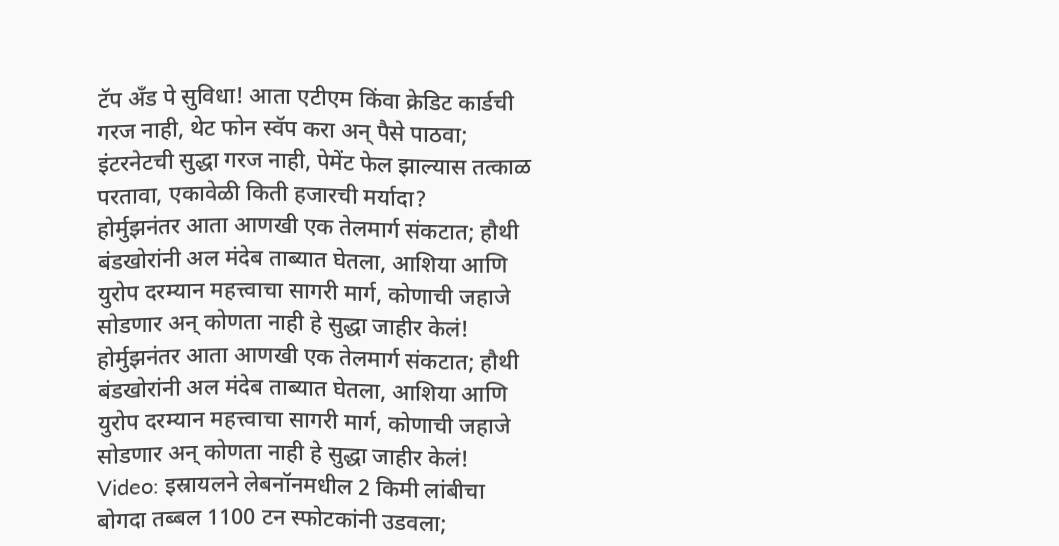टॅप अँड पे सुविधा! आता एटीएम किंवा क्रेडिट कार्डची गरज नाही, थेट फोन स्वॅप करा अन् पैसे पाठवा; इंटरनेटची सुद्धा गरज नाही, पेमेंट फेल झाल्यास तत्काळ परतावा, एकावेळी किती हजारची मर्यादा?
होर्मुझनंतर आता आणखी एक तेलमार्ग संकटात; हौथी बंडखोरांनी अल मंदेब ताब्यात घेतला, आशिया आणि युरोप दरम्यान महत्त्वाचा सागरी मार्ग, कोणाची जहाजे सोडणार अन् कोणता नाही हे सुद्धा जाहीर केलं!
होर्मुझनंतर आता आणखी एक तेलमार्ग संकटात; हौथी बंडखोरांनी अल मंदेब ताब्यात घेतला, आशिया आणि युरोप दरम्यान महत्त्वाचा सागरी मार्ग, कोणाची जहाजे सोडणार अन् कोणता नाही हे सुद्धा जाहीर केलं!
Video: इस्रायलने लेबनॉनमधील 2 किमी लांबीचा बोगदा तब्बल 1100 टन स्फोटकांनी उडवला;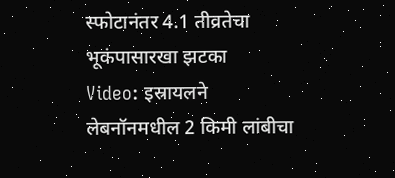स्फोटानंतर 4.1 तीव्रतेचा भूकंपासारखा झटका
Video: इस्रायलने लेबनॉनमधील 2 किमी लांबीचा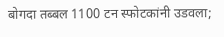बोगदा तब्बल 1100 टन स्फोटकांनी उडवला;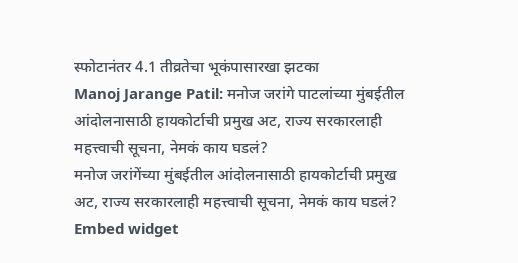स्फोटानंतर 4.1 तीव्रतेचा भूकंपासारखा झटका
Manoj Jarange Patil: मनोज जरांगे पाटलांच्या मुंबईतील आंदोलनासाठी हायकोर्टाची प्रमुख अट, राज्य सरकारलाही महत्त्वाची सूचना, नेमकं काय घडलं?
मनोज जरांगेंच्या मुंबईतील आंदोलनासाठी हायकोर्टाची प्रमुख अट, राज्य सरकारलाही महत्त्वाची सूचना, नेमकं काय घडलं?
Embed widget